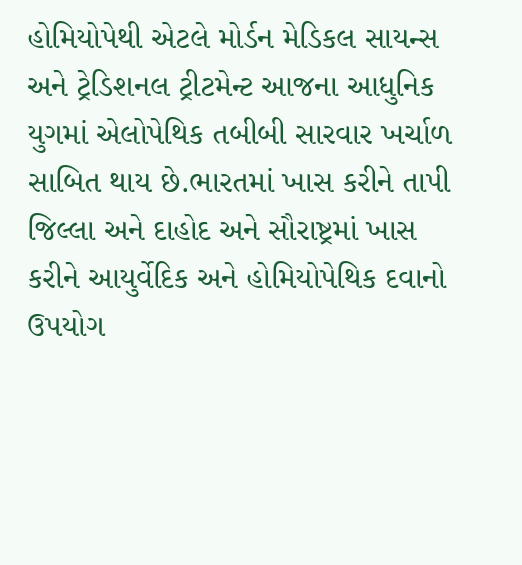હોમિયોપેથી એટલે મોર્ડન મેડિકલ સાયન્સ અને ટ્રેડિશનલ ટ્રીટમેન્ટ આજના આધુનિક યુગમાં એલોપેથિક તબીબી સારવાર ખર્ચાળ સાબિત થાય છે.ભારતમાં ખાસ કરીને તાપી જિલ્લા અને દાહોદ અને સૌરાષ્ટ્રમાં ખાસ કરીને આયુર્વેદિક અને હોમિયોપેથિક દવાનો ઉપયોગ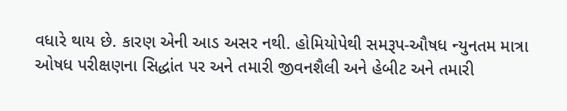વધારે થાય છે. કારણ એની આડ અસર નથી. હોમિયોપેથી સમરૂપ-ઔષધ ન્યુનતમ માત્રા ઓષધ પરીક્ષણના સિદ્ધાંત પર અને તમારી જીવનશૈલી અને હેબીટ અને તમારી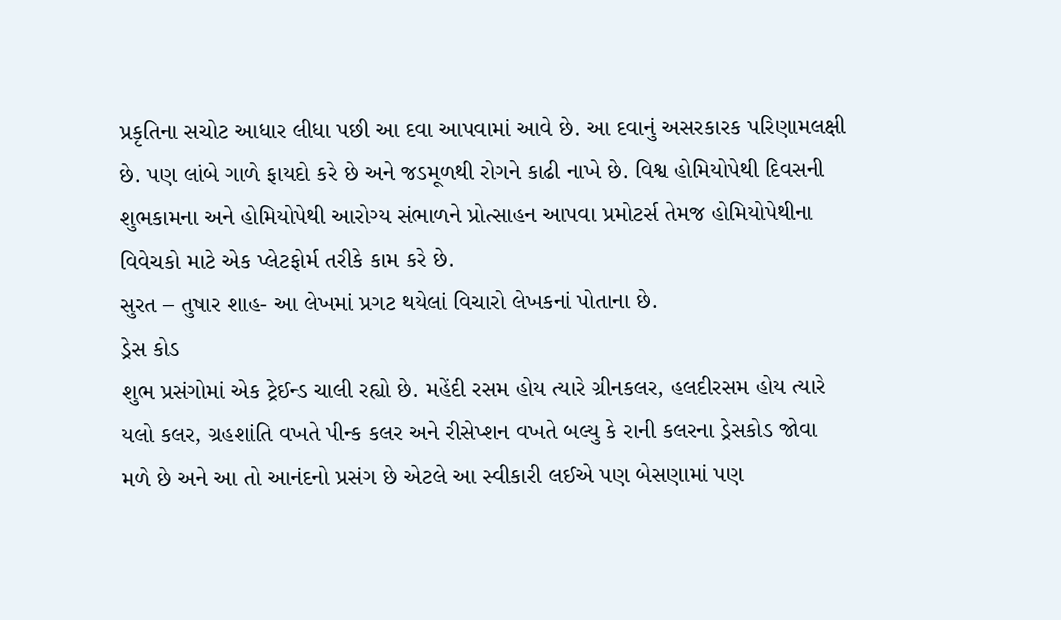પ્રકૃતિના સચોટ આધાર લીધા પછી આ દવા આપવામાં આવે છે. આ દવાનું અસરકારક પરિણામલક્ષી છે. પણ લાંબે ગાળે ફાયદો કરે છે અને જડમૂળથી રોગને કાઢી નાખે છે. વિશ્વ હોમિયોપેથી દિવસની શુભકામના અને હોમિયોપેથી આરોગ્ય સંભાળને પ્રોત્સાહન આપવા પ્રમોટર્સ તેમજ હોમિયોપેથીના વિવેચકો માટે એક પ્લેટફોર્મ તરીકે કામ કરે છે.
સુરત – તુષાર શાહ- આ લેખમાં પ્રગટ થયેલાં વિચારો લેખકનાં પોતાના છે.
ડ્રેસ કોડ
શુભ પ્રસંગોમાં એક ટ્રેઈન્ડ ચાલી રહ્યો છે. મહેંદી રસમ હોય ત્યારે ગ્રીનકલર, હલદીરસમ હોય ત્યારે યલો કલર, ગ્રહશાંતિ વખતે પીન્ક કલર અને રીસેપ્શન વખતે બલ્યુ કે રાની કલરના ડ્રેસકોડ જોવા મળે છે અને આ તો આનંદનો પ્રસંગ છે એટલે આ સ્વીકારી લઈએ પણ બેસણામાં પણ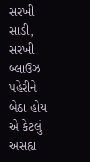સરખી સાડી, સરખી બ્લાઉઝ પહેરીને બેઠા હોય એ કેટલું અસહ્ય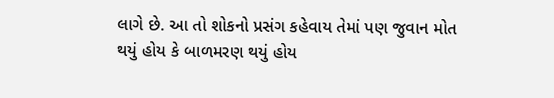લાગે છે. આ તો શોકનો પ્રસંગ કહેવાય તેમાં પણ જુવાન મોત થયું હોય કે બાળમરણ થયું હોય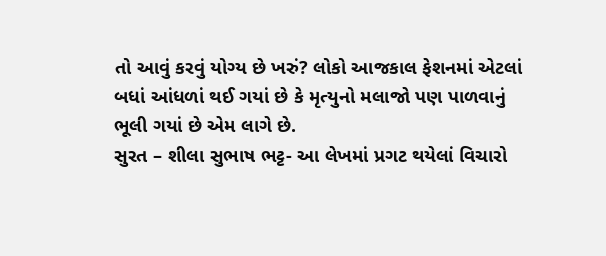તો આવું કરવું યોગ્ય છે ખરું? લોકો આજકાલ ફેશનમાં એટલાં બધાં આંધળાં થઈ ગયાં છે કે મૃત્યુનો મલાજો પણ પાળવાનું ભૂલી ગયાં છે એમ લાગે છે.
સુરત – શીલા સુભાષ ભટ્ટ- આ લેખમાં પ્રગટ થયેલાં વિચારો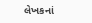લેખકનાં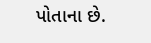પોતાના છે.